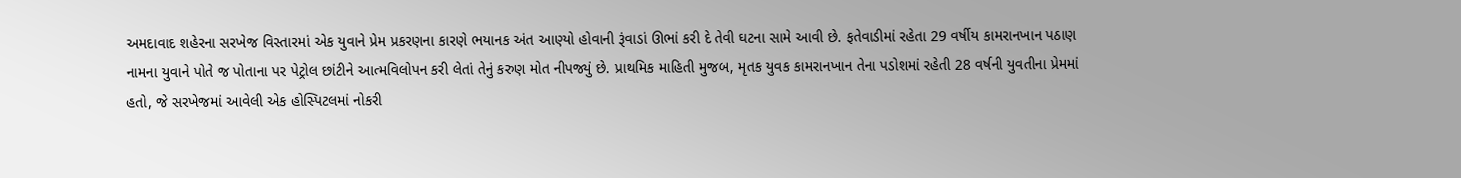અમદાવાદ શહેરના સરખેજ વિસ્તારમાં એક યુવાને પ્રેમ પ્રકરણના કારણે ભયાનક અંત આણ્યો હોવાની રૂંવાડાં ઊભાં કરી દે તેવી ઘટના સામે આવી છે. ફતેવાડીમાં રહેતા 29 વર્ષીય કામરાનખાન પઠાણ નામના યુવાને પોતે જ પોતાના પર પેટ્રોલ છાંટીને આત્મવિલોપન કરી લેતાં તેનું કરુણ મોત નીપજ્યું છે. પ્રાથમિક માહિતી મુજબ, મૃતક યુવક કામરાનખાન તેના પડોશમાં રહેતી 28 વર્ષની યુવતીના પ્રેમમાં હતો, જે સરખેજમાં આવેલી એક હોસ્પિટલમાં નોકરી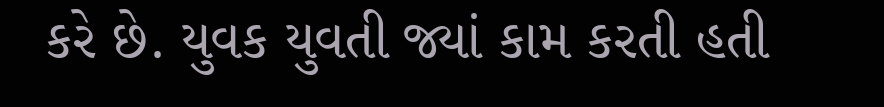કરે છે. યુવક યુવતી જ્યાં કામ કરતી હતી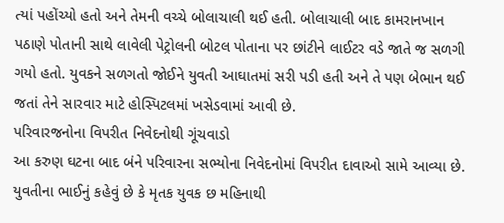ત્યાં પહોંચ્યો હતો અને તેમની વચ્ચે બોલાચાલી થઈ હતી. બોલાચાલી બાદ કામરાનખાન પઠાણે પોતાની સાથે લાવેલી પેટ્રોલની બોટલ પોતાના પર છાંટીને લાઈટર વડે જાતે જ સળગી ગયો હતો. યુવકને સળગતો જોઈને યુવતી આઘાતમાં સરી પડી હતી અને તે પણ બેભાન થઈ જતાં તેને સારવાર માટે હોસ્પિટલમાં ખસેડવામાં આવી છે.
પરિવારજનોના વિપરીત નિવેદનોથી ગૂંચવાડો
આ કરુણ ઘટના બાદ બંને પરિવારના સભ્યોના નિવેદનોમાં વિપરીત દાવાઓ સામે આવ્યા છે. યુવતીના ભાઈનું કહેવું છે કે મૃતક યુવક છ મહિનાથી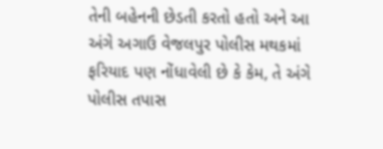તેની બહેનની છેડતી કરતો હતો અને આ અંગે અગાઉ વેજલપુર પોલીસ મથકમાં ફરિયાદ પણ નોંધાવેલી છે કે કેમ, તે અંગે પોલીસ તપાસ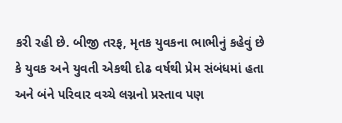કરી રહી છે. બીજી તરફ, મૃતક યુવકના ભાભીનું કહેવું છે કે યુવક અને યુવતી એકથી દોઢ વર્ષથી પ્રેમ સંબંધમાં હતા અને બંને પરિવાર વચ્ચે લગ્નનો પ્રસ્તાવ પણ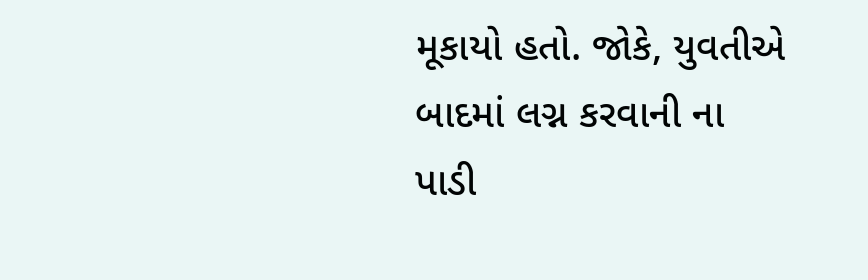મૂકાયો હતો. જોકે, યુવતીએ બાદમાં લગ્ન કરવાની ના પાડી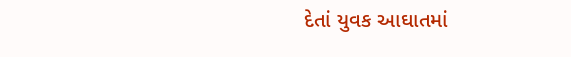દેતાં યુવક આઘાતમાં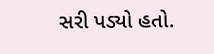સરી પડ્યો હતો.